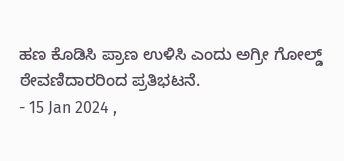ಹಣ ಕೊಡಿಸಿ ಪ್ರಾಣ ಉಳಿಸಿ ಎಂದು ಅಗ್ರೀ ಗೋಲ್ಡ್ ಠೇವಣಿದಾರರಿಂದ ಪ್ರತಿಭಟನೆ.
- 15 Jan 2024 ,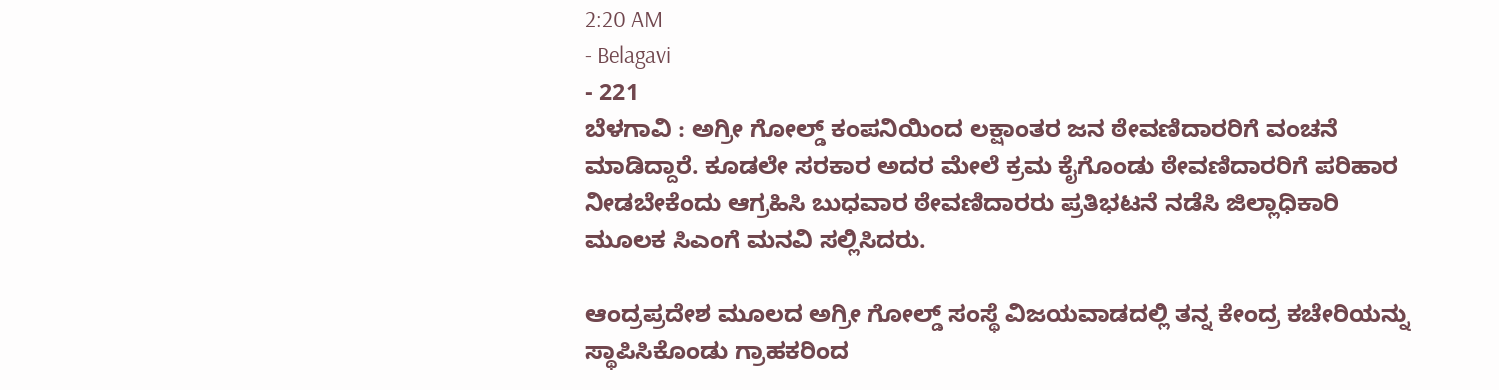2:20 AM
- Belagavi
- 221
ಬೆಳಗಾವಿ : ಅಗ್ರೀ ಗೋಲ್ಡ್ ಕಂಪನಿಯಿಂದ ಲಕ್ಷಾಂತರ ಜನ ಠೇವಣಿದಾರರಿಗೆ ವಂಚನೆ ಮಾಡಿದ್ದಾರೆ. ಕೂಡಲೇ ಸರಕಾರ ಅದರ ಮೇಲೆ ಕ್ರಮ ಕೈಗೊಂಡು ಠೇವಣಿದಾರರಿಗೆ ಪರಿಹಾರ ನೀಡಬೇಕೆಂದು ಆಗ್ರಹಿಸಿ ಬುಧವಾರ ಠೇವಣಿದಾರರು ಪ್ರತಿಭಟನೆ ನಡೆಸಿ ಜಿಲ್ಲಾಧಿಕಾರಿ ಮೂಲಕ ಸಿಎಂಗೆ ಮನವಿ ಸಲ್ಲಿಸಿದರು.

ಆಂದ್ರಪ್ರದೇಶ ಮೂಲದ ಅಗ್ರೀ ಗೋಲ್ಡ್ ಸಂಸ್ಥೆ ವಿಜಯವಾಡದಲ್ಲಿ ತನ್ನ ಕೇಂದ್ರ ಕಚೇರಿಯನ್ನು ಸ್ಥಾಪಿಸಿಕೊಂಡು ಗ್ರಾಹಕರಿಂದ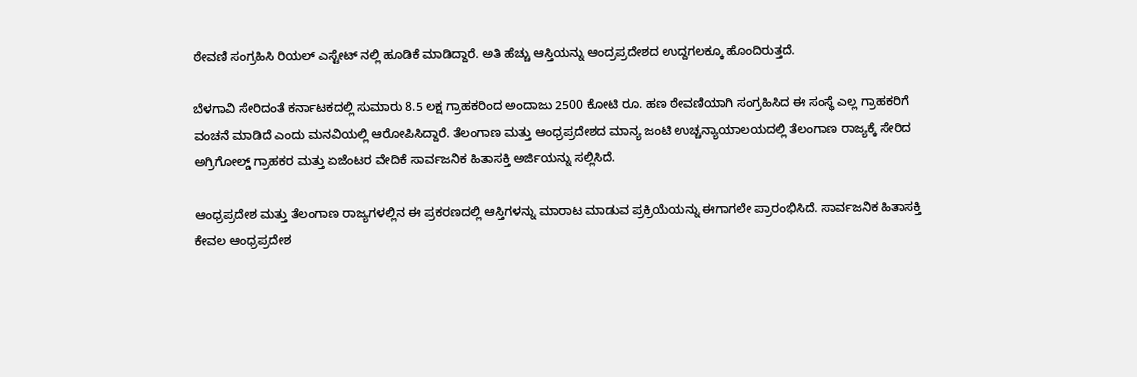ಠೇವಣಿ ಸಂಗ್ರಹಿಸಿ ರಿಯಲ್ ಎಸ್ಟೇಟ್ ನಲ್ಲಿ ಹೂಡಿಕೆ ಮಾಡಿದ್ದಾರೆ. ಅತಿ ಹೆಚ್ಚು ಆಸ್ತಿಯನ್ನು ಆಂದ್ರಪ್ರದೇಶದ ಉದ್ದಗಲಕ್ಕೂ ಹೊಂದಿರುತ್ತದೆ.

ಬೆಳಗಾವಿ ಸೇರಿದಂತೆ ಕರ್ನಾಟಕದಲ್ಲಿ ಸುಮಾರು 8.5 ಲಕ್ಷ ಗ್ರಾಹಕರಿಂದ ಅಂದಾಜು 2500 ಕೋಟಿ ರೂ. ಹಣ ಠೇವಣಿಯಾಗಿ ಸಂಗ್ರಹಿಸಿದ ಈ ಸಂಸ್ಥೆ ಎಲ್ಲ ಗ್ರಾಹಕರಿಗೆ ವಂಚನೆ ಮಾಡಿದೆ ಎಂದು ಮನವಿಯಲ್ಲಿ ಆರೋಪಿಸಿದ್ದಾರೆ. ತೆಲಂಗಾಣ ಮತ್ತು ಆಂಧ್ರಪ್ರದೇಶದ ಮಾನ್ಯ ಜಂಟಿ ಉಚ್ಚನ್ಯಾಯಾಲಯದಲ್ಲಿ ತೆಲಂಗಾಣ ರಾಜ್ಯಕ್ಕೆ ಸೇರಿದ ಅಗ್ರಿಗೋಲ್ಡ್ ಗ್ರಾಹಕರ ಮತ್ತು ಏಜೆಂಟರ ವೇದಿಕೆ ಸಾರ್ವಜನಿಕ ಹಿತಾಸಕ್ತಿ ಅರ್ಜಿಯನ್ನು ಸಲ್ಲಿಸಿದೆ.

ಆಂಧ್ರಪ್ರದೇಶ ಮತ್ತು ತೆಲಂಗಾಣ ರಾಜ್ಯಗಳಲ್ಲಿನ ಈ ಪ್ರಕರಣದಲ್ಲಿ ಆಸ್ತಿಗಳನ್ನು ಮಾರಾಟ ಮಾಡುವ ಪ್ರಕ್ರಿಯೆಯನ್ನು ಈಗಾಗಲೇ ಪ್ರಾರಂಭಿಸಿದೆ. ಸಾರ್ವಜನಿಕ ಹಿತಾಸಕ್ತಿ ಕೇವಲ ಆಂಧ್ರಪ್ರದೇಶ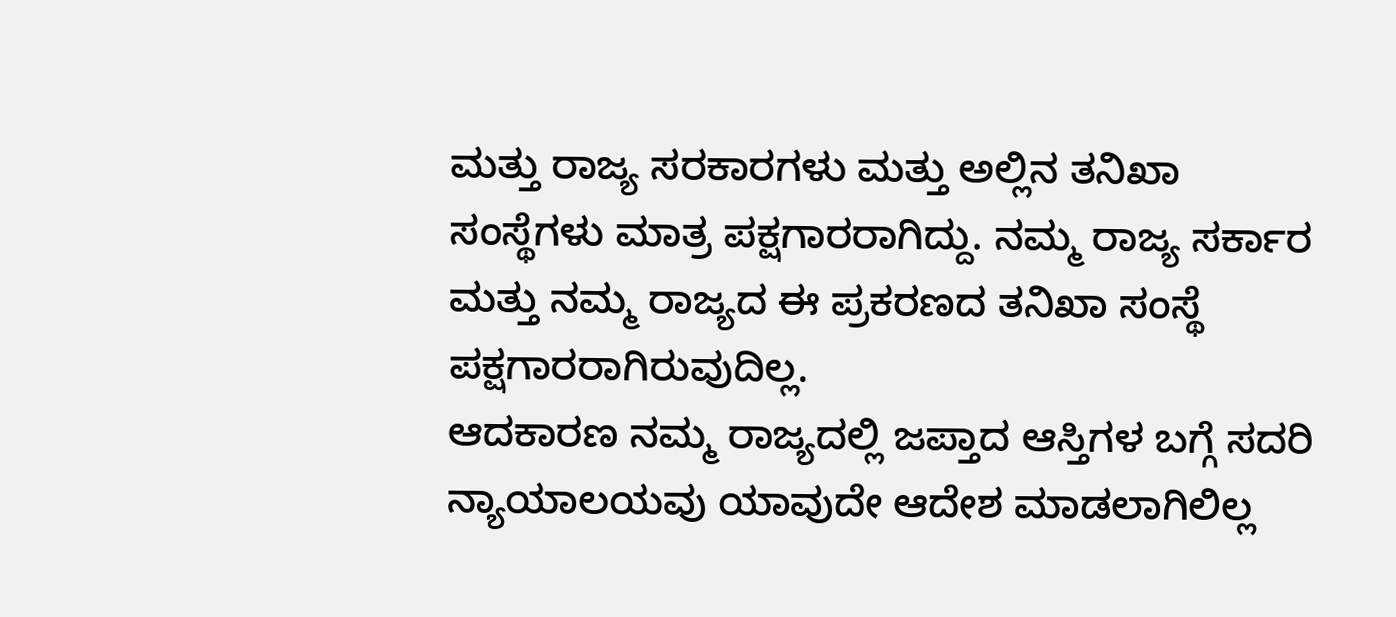ಮತ್ತು ರಾಜ್ಯ ಸರಕಾರಗಳು ಮತ್ತು ಅಲ್ಲಿನ ತನಿಖಾ ಸಂಸ್ಥೆಗಳು ಮಾತ್ರ ಪಕ್ಷಗಾರರಾಗಿದ್ದು. ನಮ್ಮ ರಾಜ್ಯ ಸರ್ಕಾರ ಮತ್ತು ನಮ್ಮ ರಾಜ್ಯದ ಈ ಪ್ರಕರಣದ ತನಿಖಾ ಸಂಸ್ಥೆ ಪಕ್ಷಗಾರರಾಗಿರುವುದಿಲ್ಲ.
ಆದಕಾರಣ ನಮ್ಮ ರಾಜ್ಯದಲ್ಲಿ ಜಪ್ತಾದ ಆಸ್ತಿಗಳ ಬಗ್ಗೆ ಸದರಿ ನ್ಯಾಯಾಲಯವು ಯಾವುದೇ ಆದೇಶ ಮಾಡಲಾಗಿಲಿಲ್ಲ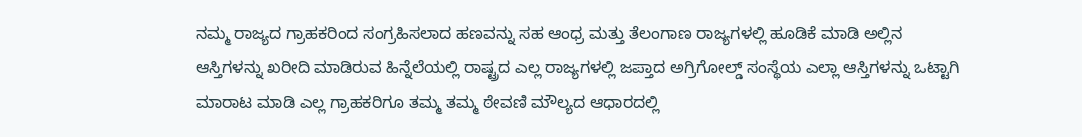ನಮ್ಮ ರಾಜ್ಯದ ಗ್ರಾಹಕರಿಂದ ಸಂಗ್ರಹಿಸಲಾದ ಹಣವನ್ನು ಸಹ ಆಂಧ್ರ ಮತ್ತು ತೆಲಂಗಾಣ ರಾಜ್ಯಗಳಲ್ಲಿ ಹೂಡಿಕೆ ಮಾಡಿ ಅಲ್ಲಿನ ಆಸ್ತಿಗಳನ್ನು ಖರೀದಿ ಮಾಡಿರುವ ಹಿನ್ನೆಲೆಯಲ್ಲಿ ರಾಷ್ಟ್ರದ ಎಲ್ಲ ರಾಜ್ಯಗಳಲ್ಲಿ ಜಪ್ತಾದ ಅಗ್ರಿಗೋಲ್ಡ್ ಸಂಸ್ಥೆಯ ಎಲ್ಲಾ ಆಸ್ತಿಗಳನ್ನು ಒಟ್ಟಾಗಿ ಮಾರಾಟ ಮಾಡಿ ಎಲ್ಲ ಗ್ರಾಹಕರಿಗೂ ತಮ್ಮ ತಮ್ಮ ಠೇವಣಿ ಮೌಲ್ಯದ ಆಧಾರದಲ್ಲಿ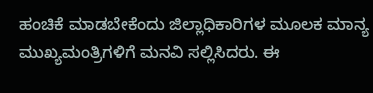ಹಂಚಿಕೆ ಮಾಡಬೇಕೆಂದು ಜಿಲ್ಲಾಧಿಕಾರಿಗಳ ಮೂಲಕ ಮಾನ್ಯ ಮುಖ್ಯಮಂತ್ರಿಗಳಿಗೆ ಮನವಿ ಸಲ್ಲಿಸಿದರು. ಈ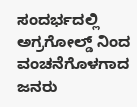ಸಂದರ್ಭದಲ್ಲಿ ಅಗ್ರಗೋಲ್ಡ್ ನಿಂದ ವಂಚನೆಗೊಳಗಾದ ಜನರು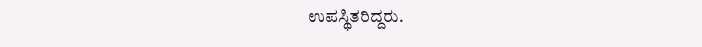ಉಪಸ್ಥಿತರಿದ್ದರು.